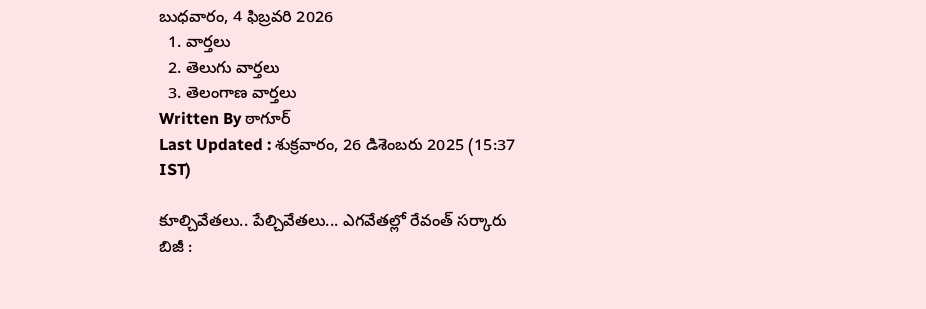బుధవారం, 4 ఫిబ్రవరి 2026
  1. వార్తలు
  2. తెలుగు వార్తలు
  3. తెలంగాణ వార్తలు
Written By ఠాగూర్
Last Updated : శుక్రవారం, 26 డిశెంబరు 2025 (15:37 IST)

కూల్చివేతలు.. పేల్చివేతలు... ఎగవేతల్లో రేవంత్ సర్కారు బిజీ :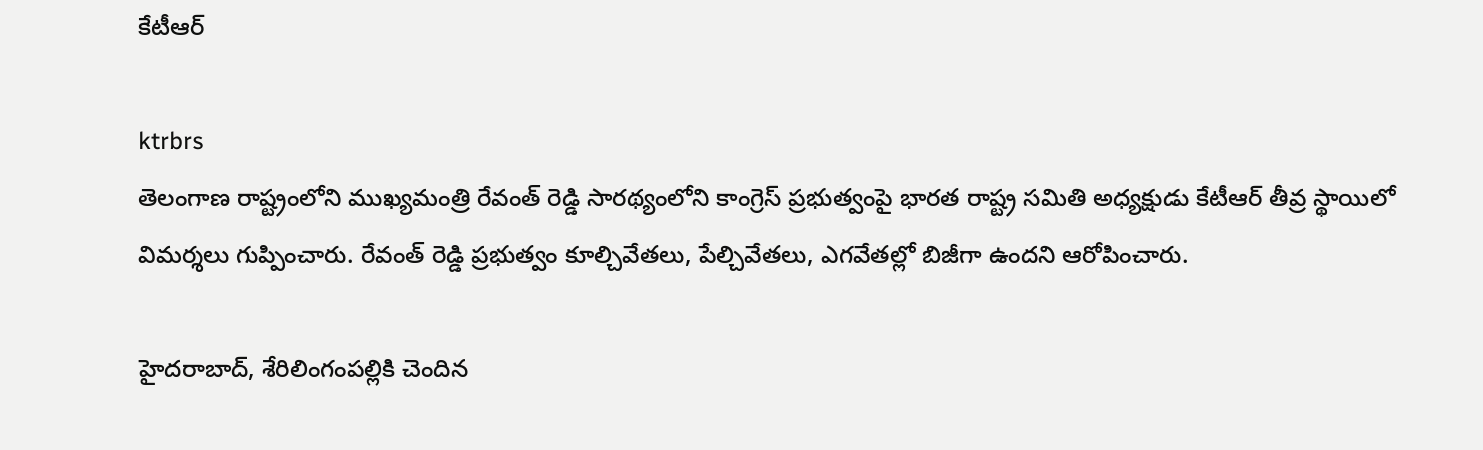కేటీఆర్

ktrbrs
తెలంగాణ రాష్ట్రంలోని ముఖ్యమంత్రి రేవంత్ రెడ్డి సారథ్యంలోని కాంగ్రెస్ ప్రభుత్వంపై భారత రాష్ట్ర సమితి అధ్యక్షుడు కేటీఆర్ తీవ్ర స్థాయిలో విమర్శలు గుప్పించారు. రేవంత్ రెడ్డి ప్రభుత్వం కూల్చివేతలు, పేల్చివేతలు, ఎగవేతల్లో బిజీగా ఉందని ఆరోపించారు.

హైదరాబాద్, శేరిలింగంపల్లికి చెందిన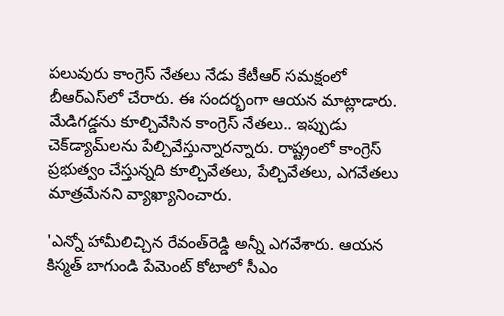పలువురు కాంగ్రెస్‌ నేతలు నేడు కేటీఆర్‌ సమక్షంలో బీఆర్‌ఎస్‌లో చేరారు. ఈ సందర్భంగా ఆయన మాట్లాడారు. మేడిగడ్డను కూల్చివేసిన కాంగ్రెస్‌ నేతలు.. ఇప్పుడు చెక్‌డ్యామ్‌లను పేల్చివేస్తున్నారన్నారు. రాష్ట్రంలో కాంగ్రెస్‌ ప్రభుత్వం చేస్తున్నది కూల్చివేతలు, పేల్చివేతలు, ఎగవేతలు మాత్రమేనని వ్యాఖ్యానించారు.

'ఎన్నో హామీలిచ్చిన రేవంత్‌రెడ్డి అన్నీ ఎగవేశారు. ఆయన కిస్మత్‌ బాగుండి పేమెంట్‌ కోటాలో సీఎం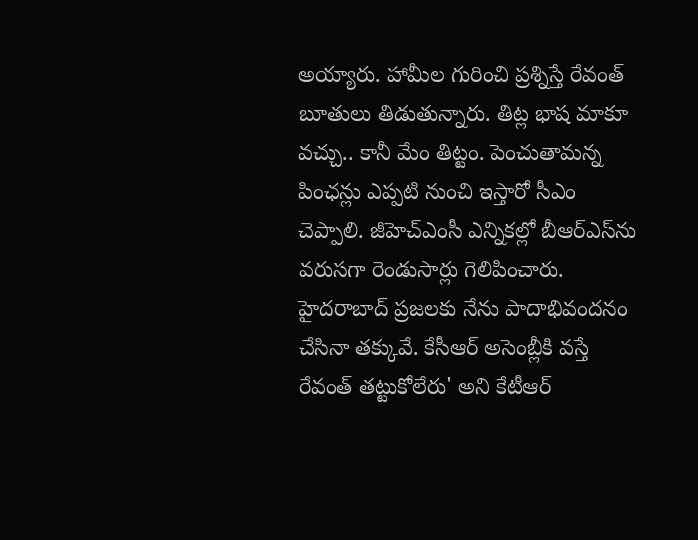అయ్యారు. హామీల గురించి ప్రశ్నిస్తే రేవంత్‌ బూతులు తిడుతున్నారు. తిట్ల భాష మాకూ వచ్చు.. కానీ మేం తిట్టం. పెంచుతామన్న పింఛన్లు ఎప్పటి నుంచి ఇస్తారో సీఎం చెప్పాలి. జీహెచ్‌ఎంసీ ఎన్నికల్లో బీఆర్‌ఎస్‌ను వరుసగా రెండుసార్లు గెలిపించారు. హైదరాబాద్‌ ప్రజలకు నేను పాదాభివందనం చేసినా తక్కువే. కేసీఆర్‌ అసెంబ్లీకి వస్తే రేవంత్‌ తట్టుకోలేరు' అని కేటీఆర్‌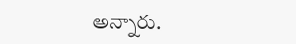అన్నారు.